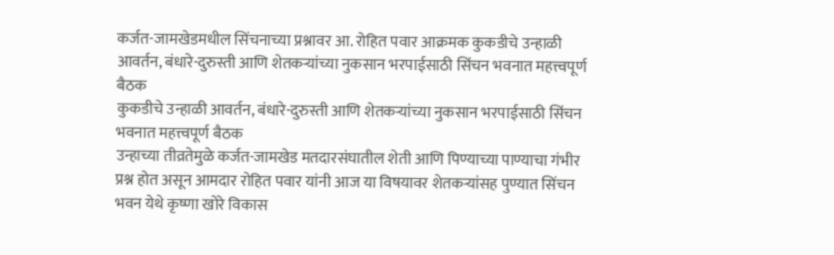कर्जत-जामखेडमधील सिंचनाच्या प्रश्नावर आ. रोहित पवार आक्रमक कुकडीचे उन्हाळी आवर्तन, बंधारे-दुरुस्ती आणि शेतकऱ्यांच्या नुकसान भरपाईसाठी सिंचन भवनात महत्त्वपूर्ण बैठक
कुकडीचे उन्हाळी आवर्तन, बंधारे-दुरुस्ती आणि शेतकऱ्यांच्या नुकसान भरपाईसाठी सिंचन भवनात महत्त्वपूर्ण बैठक
उन्हाच्या तीव्रतेमुळे कर्जत-जामखेड मतदारसंघातील शेती आणि पिण्याच्या पाण्याचा गंभीर प्रश्न होत असून आमदार रोहित पवार यांनी आज या विषयावर शेतकऱ्यांसह पुण्यात सिंचन भवन येथे कृष्णा खोरे विकास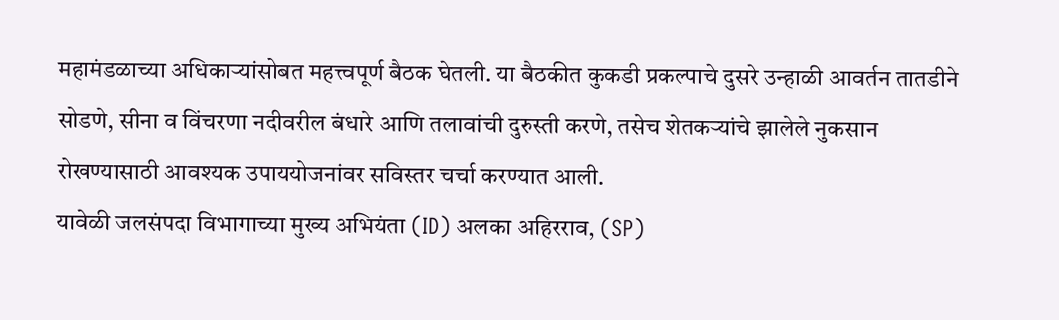महामंडळाच्या अधिकाऱ्यांसोबत महत्त्वपूर्ण बैठक घेतली. या बैठकीत कुकडी प्रकल्पाचे दुसरे उन्हाळी आवर्तन तातडीने सोडणे, सीना व विंचरणा नदीवरील बंधारे आणि तलावांची दुरुस्ती करणे, तसेच शेतकऱ्यांचे झालेले नुकसान रोखण्यासाठी आवश्यक उपाययोजनांवर सविस्तर चर्चा करण्यात आली.
यावेळी जलसंपदा विभागाच्या मुख्य अभियंता (ID) अलका अहिरराव, (SP)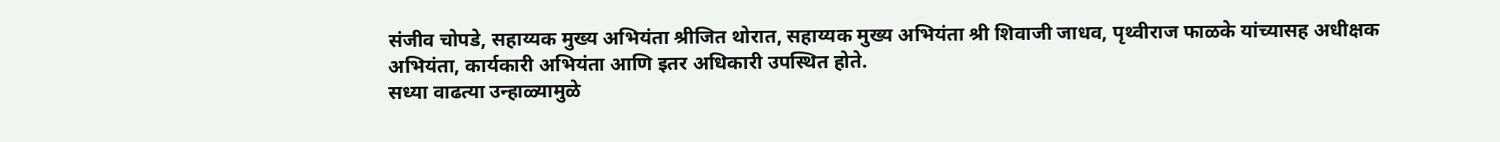संजीव चोपडे, सहाय्यक मुख्य अभियंता श्रीजित थोरात, सहाय्यक मुख्य अभियंता श्री शिवाजी जाधव, पृथ्वीराज फाळके यांच्यासह अधीक्षक अभियंता, कार्यकारी अभियंता आणि इतर अधिकारी उपस्थित होते.
सध्या वाढत्या उन्हाळ्यामुळे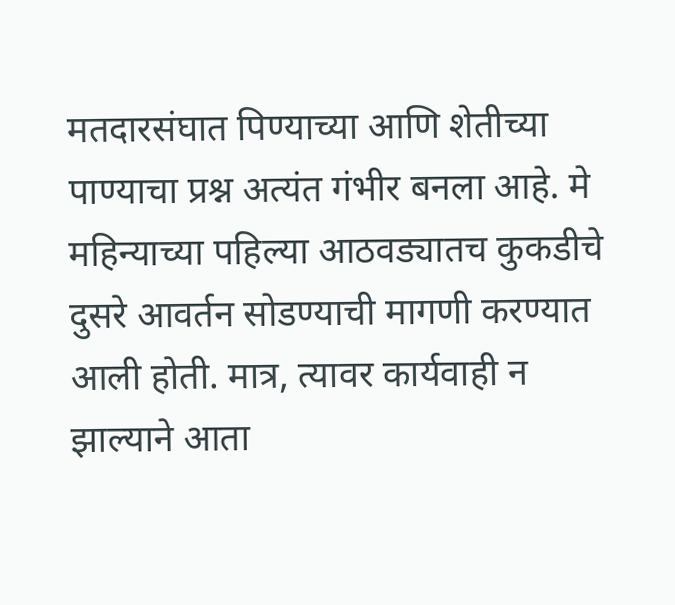मतदारसंघात पिण्याच्या आणि शेतीच्या पाण्याचा प्रश्न अत्यंत गंभीर बनला आहे. मे महिन्याच्या पहिल्या आठवड्यातच कुकडीचे दुसरे आवर्तन सोडण्याची मागणी करण्यात आली होती. मात्र, त्यावर कार्यवाही न झाल्याने आता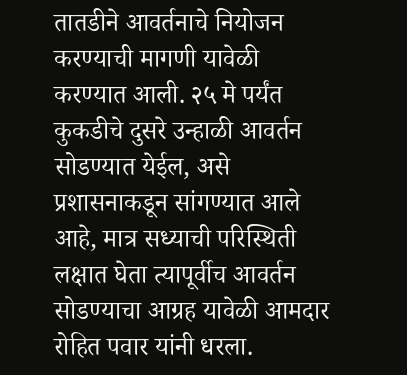तातडीने आवर्तनाचे नियोजन करण्याची मागणी यावेळी करण्यात आली. २५ मे पर्यंत कुकडीचे दुसरे उन्हाळी आवर्तन सोडण्यात येईल, असे प्रशासनाकडून सांगण्यात आले आहे, मात्र सध्याची परिस्थिती लक्षात घेता त्यापूर्वीच आवर्तन सोडण्याचा आग्रह यावेळी आमदार रोहित पवार यांनी धरला.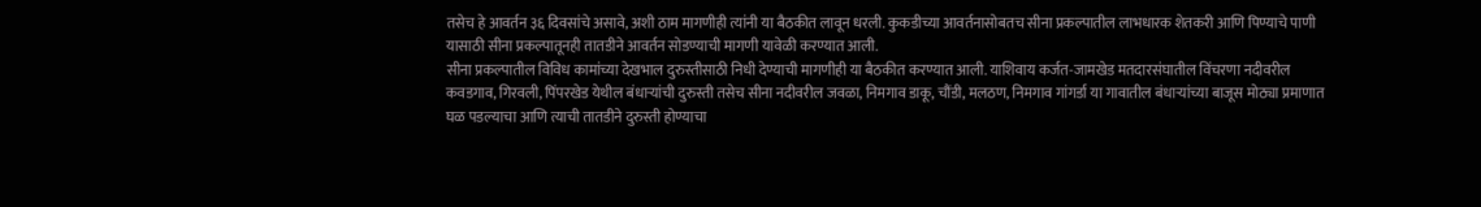तसेच हे आवर्तन ३६ दिवसांचे असावे, अशी ठाम मागणीही त्यांनी या बैठकीत लावून धरली. कुकडीच्या आवर्तनासोबतच सीना प्रकल्पातील लाभधारक शेतकरी आणि पिण्याचे पाणी यासाठी सीना प्रकल्पातूनही तातडीने आवर्तन सोडण्याची मागणी यावेळी करण्यात आली.
सीना प्रकल्पातील विविध कामांच्या देखभाल दुरुस्तीसाठी निधी देण्याची मागणीही या बैठकीत करण्यात आली. याशिवाय कर्जत-जामखेड मतदारसंघातील विंचरणा नदीवरील कवडगाव, गिरवली, पिंपरखेड येथील बंधाऱ्यांची दुरुस्ती तसेच सीना नदीवरील जवळा, निमगाव डाकू, चौंडी, मलठण, निमगाव गांगर्डा या गावातील बंधाऱ्यांच्या बाजूस मोठ्या प्रमाणात घळ पडल्याचा आणि त्याची तातडीने दुरुस्ती होण्याचा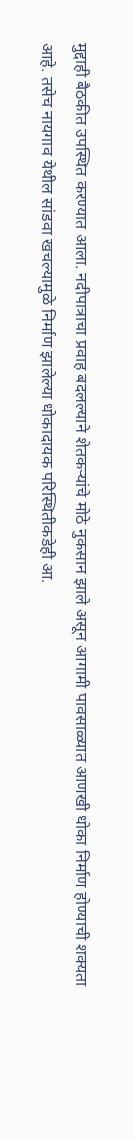मुद्दाही बैठकीत उपस्थित करण्यात आला. नदीपात्राचा प्रवाह बदलल्याने शेतकऱ्यांचे मोठे नुकसान झाले असून आगामी पावसाळ्यात आणखी धोका निर्माण होण्याची शक्यता आहे. तसेच नायगाव येथील सांडवा खचल्यामुळे निर्माण झालेल्या धोकादायक परिस्थितीकडेही आ.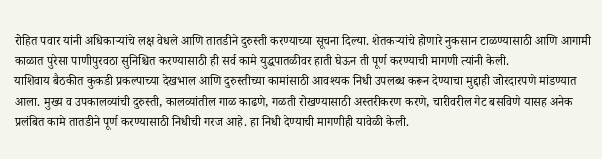रोहित पवार यांनी अधिकाऱ्यांचे लक्ष वेधले आणि तातडीने दुरुस्ती करण्याच्या सूचना दिल्या. शेतकऱ्यांचे होणारे नुकसान टाळण्यासाठी आणि आगामी काळात पुरेसा पाणीपुरवठा सुनिश्चित करण्यासाठी ही सर्व कामे युद्धपातळीवर हाती घेऊन ती पूर्ण करण्याची मागणी त्यांनी केली.
याशिवाय बैठकीत कुकडी प्रकल्पाच्या देखभाल आणि दुरुस्तीच्या कामांसाठी आवश्यक निधी उपलब्ध करून देण्याचा मुद्दाही जोरदारपणे मांडण्यात आला. मुख्य व उपकालव्यांची दुरुस्ती, कालव्यांतील गाळ काढणे, गळती रोखण्यासाठी अस्तरीकरण करणे, चारीवरील गेट बसविणे यासह अनेक प्रलंबित कामे तातडीने पूर्ण करण्यासाठी निधीची गरज आहे. हा निधी देण्याची मागणीही यावेळी केली.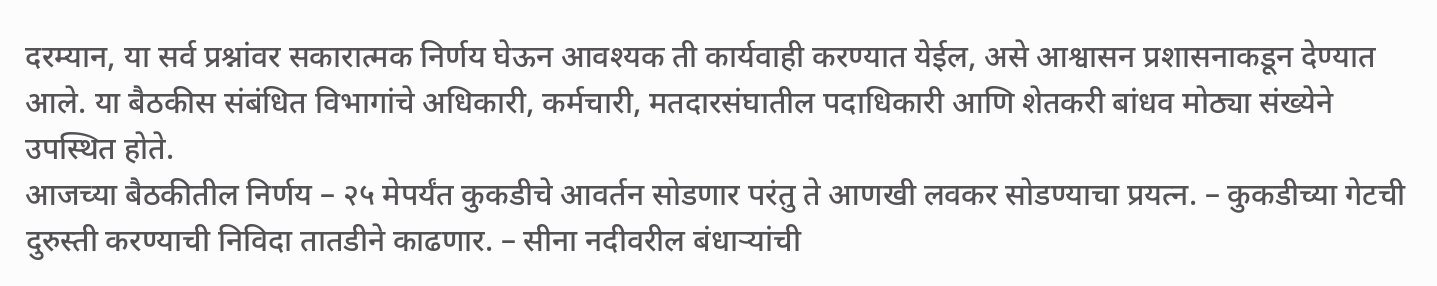दरम्यान, या सर्व प्रश्नांवर सकारात्मक निर्णय घेऊन आवश्यक ती कार्यवाही करण्यात येईल, असे आश्वासन प्रशासनाकडून देण्यात आले. या बैठकीस संबंधित विभागांचे अधिकारी, कर्मचारी, मतदारसंघातील पदाधिकारी आणि शेतकरी बांधव मोठ्या संख्येने उपस्थित होते.
आजच्या बैठकीतील निर्णय – २५ मेपर्यंत कुकडीचे आवर्तन सोडणार परंतु ते आणखी लवकर सोडण्याचा प्रयत्न. – कुकडीच्या गेटची दुरुस्ती करण्याची निविदा तातडीने काढणार. – सीना नदीवरील बंधाऱ्यांची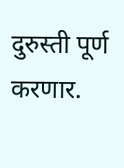दुरुस्ती पूर्ण करणार.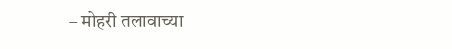– मोहरी तलावाच्या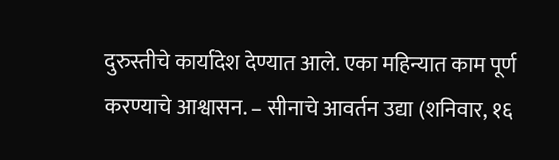दुरुस्तीचे कार्यादेश देण्यात आले. एका महिन्यात काम पूर्ण करण्याचे आश्वासन. – सीनाचे आवर्तन उद्या (शनिवार, १६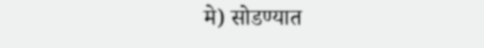मे) सोडण्यात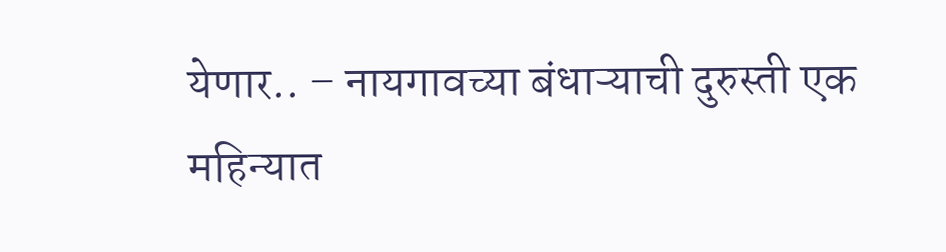येणार.. – नायगावच्या बंधाऱ्याची दुरुस्ती एक महिन्यात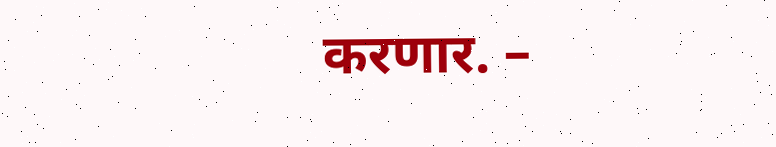करणार. –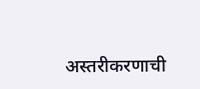अस्तरीकरणाची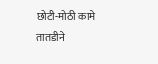छोटी-मोठी कामे तातडीने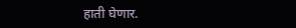हाती घेणार.